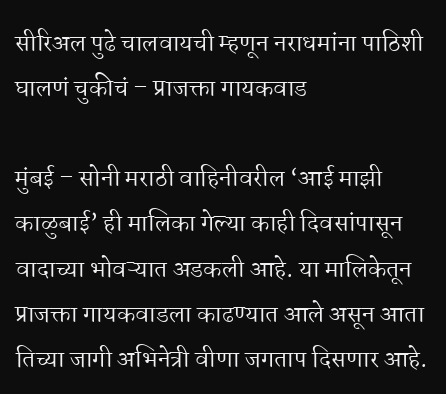सीरिअल पुढे चालवायची म्हणून नराधमांना पाठिशी घालणं चुकीचं – प्राजक्ता गायकवाड

मुंबई – सोनी मराठी वाहिनीवरील ‘आई माझी काळुबाई’ ही मालिका गेल्या काही दिवसांपासून वादाच्या भोवऱ्यात अडकली आहे. या मालिकेतून प्राजक्ता गायकवाडला काढण्यात आले असून आता तिच्या जागी अभिनेत्री वीणा जगताप दिसणार आहे.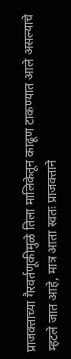प्राजक्ताच्या गैरवर्तणूकीमुळे तिला मालिकेतून काढूण टाकण्यात आले असल्याचे म्हटले जात आहे, मात्र आता स्वतः प्राजक्ताने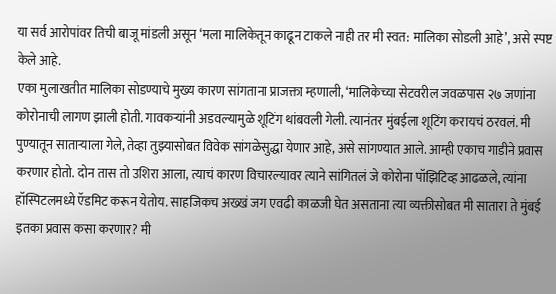या सर्व आरोपांवर तिची बाजू मांडली असून ‘मला मालिकेतून काढून टाकले नाही तर मी स्वत: मालिका सोडली आहे’, असे स्पष्ट केले आहे.
एका मुलाखतीत मालिका सोडण्याचे मुख्य कारण सांगताना प्राजक्ता म्हणाली, ‘मालिकेच्या सेटवरील जवळपास २७ जणांना कोरोनाची लागण झाली होती. गावकऱ्यांनी अडवल्यामुळे शूटिंग थांबवली गेली. त्यानंतर मुंबईला शूटिंग करायचं ठरवलं. मी पुण्यातून साताऱ्याला गेले, तेव्हा तुझ्यासोबत विवेक सांगळेसुद्धा येणार आहे, असे सांगण्यात आले. आम्ही एकाच गाडीने प्रवास करणार होतो. दोन तास तो उशिरा आला, त्याचं कारण विचारल्यावर त्याने सांगितलं जे कोरोना पॉझिटिव्ह आढळले, त्यांना हॉस्पिटलमध्ये ऍडमिट करून येतोय. साहजिकच अख्खं जग एवढी काळजी घेत असताना त्या व्यक्तीसोबत मी सातारा ते मुंबई इतका प्रवास कसा करणार? मी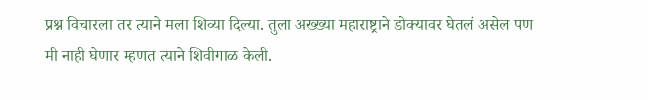प्रश्न विचारला तर त्याने मला शिव्या दिल्या. तुला अख्ख्या महाराष्ट्राने डोक्यावर घेतलं असेल पण मी नाही घेणार म्हणत त्याने शिवीगाळ केली.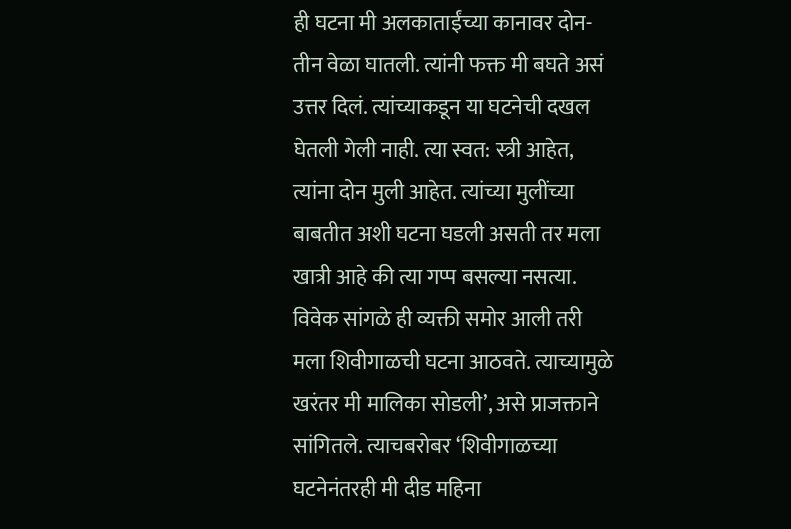ही घटना मी अलकाताईंच्या कानावर दोन-तीन वेळा घातली. त्यांनी फक्त मी बघते असं उत्तर दिलं. त्यांच्याकडून या घटनेची दखल घेतली गेली नाही. त्या स्वत: स्त्री आहेत, त्यांना दोन मुली आहेत. त्यांच्या मुलींच्या बाबतीत अशी घटना घडली असती तर मला खात्री आहे की त्या गप्प बसल्या नसत्या. विवेक सांगळे ही व्यक्ती समोर आली तरी मला शिवीगाळची घटना आठवते. त्याच्यामुळे खरंतर मी मालिका सोडली’, असे प्राजक्ताने सांगितले. त्याचबरोबर ‘शिवीगाळच्या घटनेनंतरही मी दीड महिना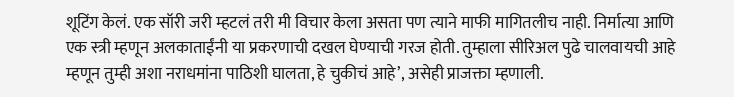शूटिंग केलं. एक सॉरी जरी म्हटलं तरी मी विचार केला असता पण त्याने माफी मागितलीच नाही. निर्मात्या आणि एक स्त्री म्हणून अलकाताईंनी या प्रकरणाची दखल घेण्याची गरज होती. तुम्हाला सीरिअल पुढे चालवायची आहे म्हणून तुम्ही अशा नराधमांना पाठिशी घालता, हे चुकीचं आहे’, असेही प्राजक्ता म्हणाली.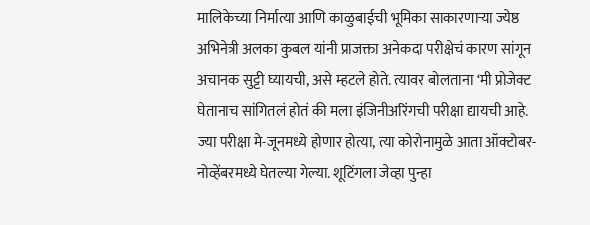मालिकेच्या निर्मात्या आणि काळुबाईची भूमिका साकारणाऱ्या ज्येष्ठ अभिनेत्री अलका कुबल यांनी प्राजक्ता अनेकदा परीक्षेचं कारण सांगून अचानक सुट्टी घ्यायची, असे म्हटले होते. त्यावर बोलताना ‘मी प्रोजेक्ट घेतानाच सांगितलं होतं की मला इंजिनीअरिंगची परीक्षा द्यायची आहे. ज्या परीक्षा मे-जूनमध्ये होणार होत्या, त्या कोरोनामुळे आता ऑक्टोबर-नोव्हेंबरमध्ये घेतल्या गेल्या. शूटिंगला जेव्हा पुन्हा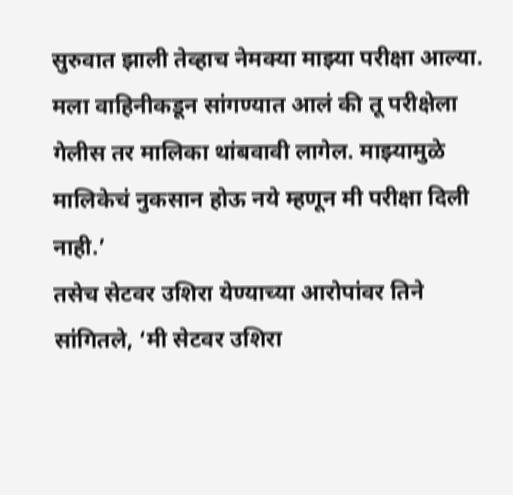सुरुवात झाली तेव्हाच नेमक्या माझ्या परीक्षा आल्या. मला वाहिनीकडून सांगण्यात आलं की तू परीक्षेला गेलीस तर मालिका थांबवावी लागेल. माझ्यामुळे मालिकेचं नुकसान होऊ नये म्हणून मी परीक्षा दिली नाही.’
तसेच सेटवर उशिरा येण्याच्या आरोपांवर तिने सांगितले, ‘मी सेटवर उशिरा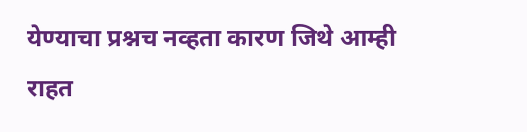येण्याचा प्रश्नच नव्हता कारण जिथे आम्ही राहत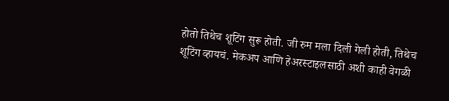होतो तिथेच शूटिंग सुरू होती. जी रुम मला दिली गेली होती, तिथेच शूटिंग व्हायचं. मेकअप आणि हेअरस्टाइलसाठी अशी काही वेगळी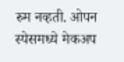रुम नव्हती. ओपन स्पेसमध्ये मेकअप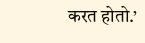करत होतो.’